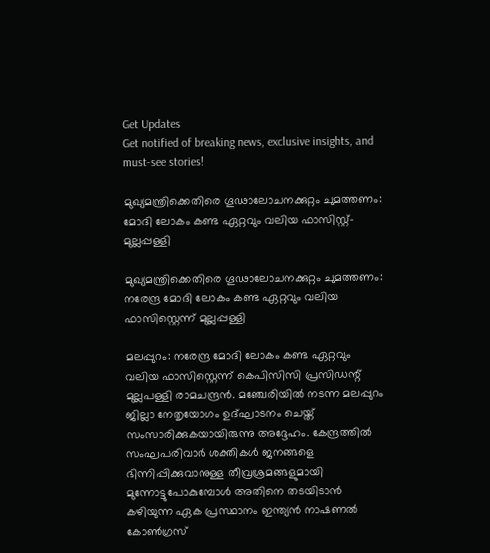Get Updates
Get notified of breaking news, exclusive insights, and must-see stories!

മുഖ്യമന്ത്രിക്കെതിരെ ഗൂഢാലോചനക്കുറ്റം ചുമത്തണം: മോദി ലോകം കണ്ട ഏറ്റവും വലിയ ഫാസിസ്റ്റ്- മുല്ലപ്പള്ളി

മുഖ്യമന്ത്രിക്കെതിരെ ഗൂഢാലോചനക്കുറ്റം ചുമത്തണം: നരേന്ദ്ര മോദി ലോകം കണ്ട ഏറ്റവും വലിയ ഫാസിസ്റ്റെന്ന് മുല്ലപ്പള്ളി

മലപ്പുറം: നരേന്ദ്ര മോദി ലോകം കണ്ട ഏറ്റവും വലിയ ഫാസിസ്റ്റെന്ന് കെപിസിസി പ്രസിഡന്റ് മുല്ലപള്ളി രാമചന്ദ്രന്‍. മഞ്ചേരിയില്‍ നടന്ന മലപ്പുറം ജില്ലാ നേതൃയോഗം ഉദ്ഘാടനം ചെയ്ത് സംസാരിക്കുകയായിരുന്നു അദ്ദേഹം. കേന്ദ്രത്തില്‍ സംഘപരിവാര്‍ ശക്തികള്‍ ജനങ്ങളെ ഭിന്നിപ്പിക്കുവാനുള്ള തീവ്രശ്രമങ്ങളുമായി മുന്നോട്ടുപോകുമ്പോള്‍ അതിനെ തടയിടാന്‍ കഴിയുന്ന ഏക പ്രസ്ഥാനം ഇന്ത്യന്‍ നാഷണല്‍ കോണ്‍ഗ്രസ്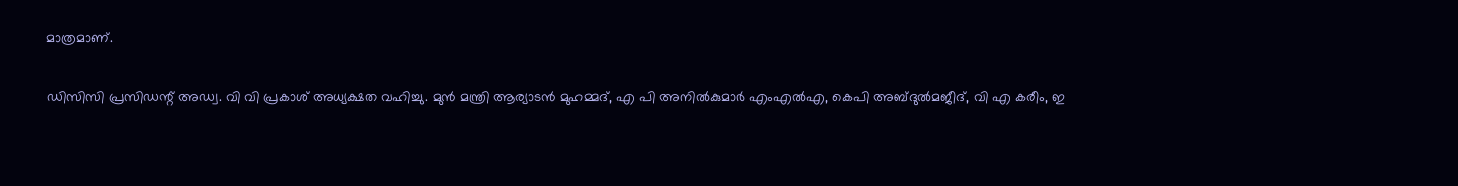മാത്രമാണ്.

ഡിസിസി പ്രസിഡന്റ് അഡ്വ. വി വി പ്രകാശ് അധ്യക്ഷത വഹിച്ചു. മുന്‍ മന്ത്രി ആര്യാടന്‍ മുഹമ്മദ്, എ പി അനില്‍കുമാര്‍ എംഎല്‍എ, കെപി അബ്ദുല്‍മജീദ്, വി എ കരീം, ഇ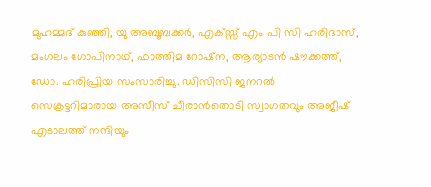മുഹമ്മദ് കുഞ്ഞി, യു അബൂബക്കര്‍, എക്സ്സ് എം പി സി ഹരിദാസ്, മംഗലം ഗോപിനാഥ്, ഫാത്തിമ റോഷ്‌ന, ആര്യാടന്‍ ഷൗക്കത്ത്, ഡോ. ഹരിപ്രിയ സംസാരിച്ചു. ഡിസിസി ജനറല്‍ സെക്രട്ടറിമാരായ അസീസ് ചീരാന്‍തൊടി സ്വാഗതവും അജീഷ് എടാലത്ത് നന്ദിയും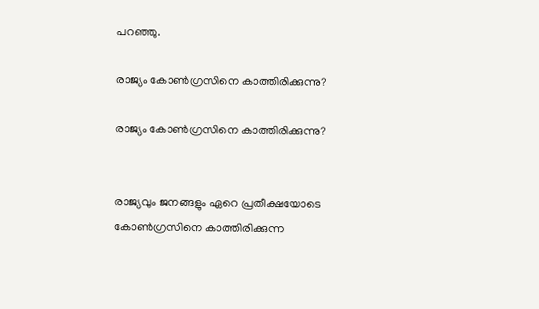പറഞ്ഞു.

രാജ്യം കോണ്‍ഗ്രസിനെ കാത്തിരിക്കുന്നു?

രാജ്യം കോണ്‍ഗ്രസിനെ കാത്തിരിക്കുന്നു?


രാജ്യവും ജനങ്ങളും ഏറെ പ്രതീക്ഷയോടെ കോണ്‍ഗ്രസിനെ കാത്തിരിക്കുന്ന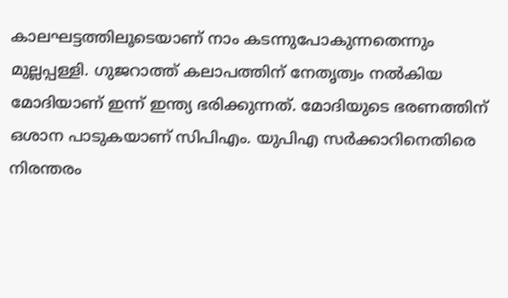കാലഘട്ടത്തിലൂടെയാണ് നാം കടന്നുപോകുന്നതെന്നും മുല്ലപ്പള്ളി. ഗുജറാത്ത് കലാപത്തിന് നേതൃത്വം നല്‍കിയ മോദിയാണ് ഇന്ന് ഇന്ത്യ ഭരിക്കുന്നത്. മോദിയുടെ ഭരണത്തിന് ഒശാന പാടുകയാണ് സിപിഎം. യുപിഎ സര്‍ക്കാറിനെതിരെ നിരന്തരം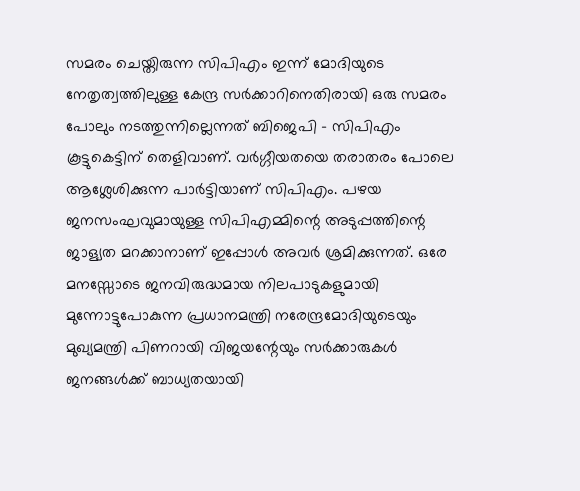സമരം ചെയ്തിരുന്ന സിപിഎം ഇന്ന് മോദിയുടെ നേതൃത്വത്തിലുള്ള കേന്ദ്ര സര്‍ക്കാറിനെതിരായി ഒരു സമരം പോലും നടത്തുന്നില്ലെന്നത് ബിജെപി - സിപിഎം കൂട്ടുകെട്ടിന് തെളിവാണ്. വര്‍ഗ്ഗീയതയെ തരാതരം പോലെ ആശ്ലേശിക്കുന്ന പാര്‍ട്ടിയാണ് സിപിഎം. പഴയ ജനസംഘവുമായുള്ള സിപിഎമ്മിന്റെ അടുപ്പത്തിന്റെ ജാള്യത മറക്കാനാണ് ഇപ്പോള്‍ അവര്‍ ശ്രമിക്കുന്നത്. ഒരേ മനസ്സോടെ ജനവിരുദ്ധമായ നിലപാടുകളുമായി മുന്നോട്ടുപോകുന്ന പ്രധാനമന്ത്രി നരേന്ദ്രമോദിയുടെയും മുഖ്യമന്ത്രി പിണറായി വിജയന്റേയും സര്‍ക്കാരുകള്‍ ജനങ്ങള്‍ക്ക് ബാധ്യതയായി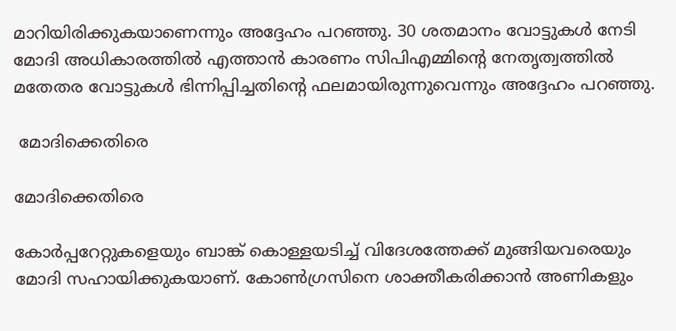മാറിയിരിക്കുകയാണെന്നും അദ്ദേഹം പറഞ്ഞു. 30 ശതമാനം വോട്ടുകള്‍ നേടി മോദി അധികാരത്തില്‍ എത്താന്‍ കാരണം സിപിഎമ്മിന്റെ നേതൃത്വത്തില്‍ മതേതര വോട്ടുകള്‍ ഭിന്നിപ്പിച്ചതിന്റെ ഫലമായിരുന്നുവെന്നും അദ്ദേഹം പറഞ്ഞു.

 മോദിക്കെതിരെ

മോദിക്കെതിരെ

കോര്‍പ്പറേറ്റുകളെയും ബാങ്ക് കൊള്ളയടിച്ച് വിദേശത്തേക്ക് മുങ്ങിയവരെയും മോദി സഹായിക്കുകയാണ്. കോണ്‍ഗ്രസിനെ ശാക്തീകരിക്കാന്‍ അണികളും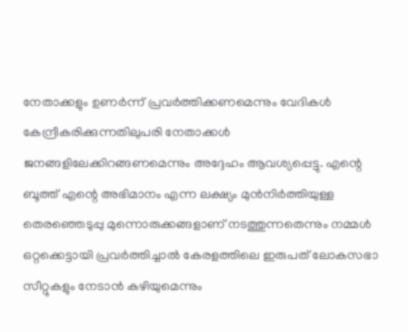നേതാക്കളും ഉണര്‍ന്ന് പ്രവര്‍ത്തിക്കണമെന്നും വേദികള്‍ കേന്ദ്രീകരിക്കുന്നതിലുപരി നേതാക്കള്‍ ജനങ്ങളിലേക്കിറങ്ങണമെന്നും അദ്ദേഹം ആവശ്യപ്പെട്ടു. എന്റെ ബൂത്ത് എന്റെ അഭിമാനം എന്ന ലക്ഷ്യം മുന്‍നിര്‍ത്തിയുള്ള തെരഞ്ഞെടുപ്പു മുന്നൊരുക്കങ്ങളാണ് നടത്തുന്നതെന്നും നമ്മള്‍ ഒറ്റക്കെട്ടായി പ്രവര്‍ത്തിച്ചാല്‍ കേരളത്തിലെ ഇരുപത് ലോകസഭാ സീറ്റുകളും നേടാന്‍ കഴിയുമെന്നും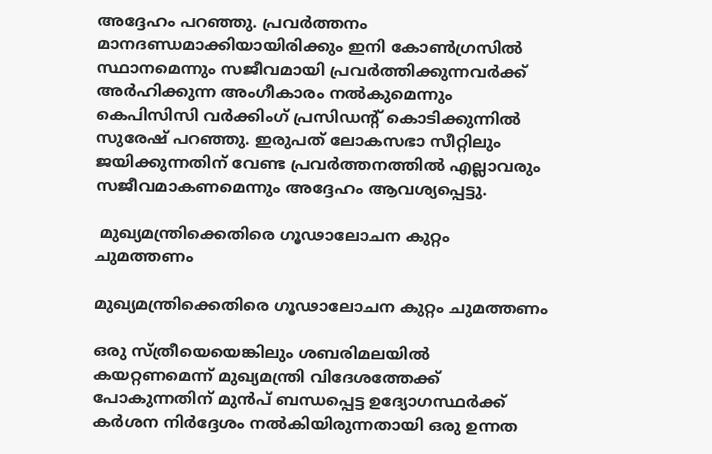അദ്ദേഹം പറഞ്ഞു. പ്രവര്‍ത്തനം മാനദണ്ഡമാക്കിയായിരിക്കും ഇനി കോണ്‍ഗ്രസില്‍ സ്ഥാനമെന്നും സജീവമായി പ്രവര്‍ത്തിക്കുന്നവര്‍ക്ക് അര്‍ഹിക്കുന്ന അംഗീകാരം നല്‍കുമെന്നും കെപിസിസി വര്‍ക്കിംഗ് പ്രസിഡന്റ് കൊടിക്കുന്നില്‍ സുരേഷ് പറഞ്ഞു. ഇരുപത് ലോകസഭാ സീറ്റിലും ജയിക്കുന്നതിന് വേണ്ട പ്രവര്‍ത്തനത്തില്‍ എല്ലാവരും സജീവമാകണമെന്നും അദ്ദേഹം ആവശ്യപ്പെട്ടു.

 മുഖ്യമന്ത്രിക്കെതിരെ ഗൂഢാലോചന കുറ്റം ചുമത്തണം

മുഖ്യമന്ത്രിക്കെതിരെ ഗൂഢാലോചന കുറ്റം ചുമത്തണം

ഒരു സ്ത്രീയെയെങ്കിലും ശബരിമലയില്‍ കയറ്റണമെന്ന് മുഖ്യമന്ത്രി വിദേശത്തേക്ക് പോകുന്നതിന് മുന്‍പ് ബന്ധപ്പെട്ട ഉദ്യോഗസ്ഥര്‍ക്ക് കര്‍ശന നിര്‍ദ്ദേശം നല്‍കിയിരുന്നതായി ഒരു ഉന്നത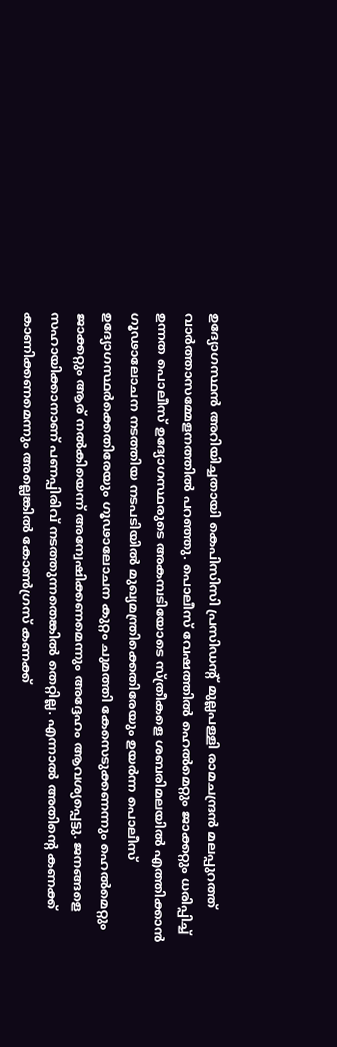ഉദ്യോഗസ്ഥന്‍ അറിയിച്ചതായി കെപിസിസി പ്രസിഡന്റ് മുല്ലപള്ളി രാമചന്ദ്രന്‍ മലപ്പുറത്ത് വാര്‍ത്താസമ്മേളനത്തില്‍ പറഞ്ഞു. പൊലീസ് വേഷത്തില്‍ ഹെല്‍മെറ്റും ജാക്കറ്റും ധരിപ്പിച്ച് ഉന്നത പൊലീസ് ഉദ്യോഗസ്ഥരുടെ അകമ്പടിയോടെ സ്ത്രീകളെ ശബരിമലയില്‍ എത്തിക്കാന്‍ ഗൂഢാലോചന നടത്തിയ നടപടിയില്‍ മുഖ്യമന്ത്രിക്കെതിരേയും ഉയര്‍ന്ന പൊലീസ് ഉദ്യോഗസ്ഥര്‍ക്കെതിരേയും ഗൂഢാലോചന കുറ്റം ചുമത്തി കേസെടുക്കണന്നും ഹെല്‍മെറ്റും ജാക്കറ്റും ആര് നല്‍കിയെന്ന് അന്വേഷിക്കണമെന്നും അദ്ദേഹം ആവശ്യപ്പെട്ടു. ജനങ്ങളെ സഹായിക്കാനാണ് പണപ്പിരിവ് നടത്തുന്നതെങ്കില്‍ തെറ്റില്ല. എന്നാല്‍ അതിന്റെ കണക്ക് കാണിക്കണമെന്നും അല്ലെങ്കില്‍ കോണ്‍ഗ്രസ് കണക്ക്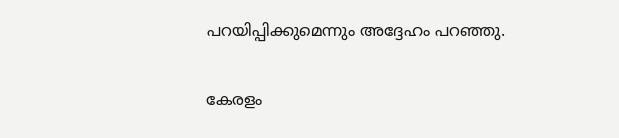പറയിപ്പിക്കുമെന്നും അദ്ദേഹം പറഞ്ഞു.

കേരളം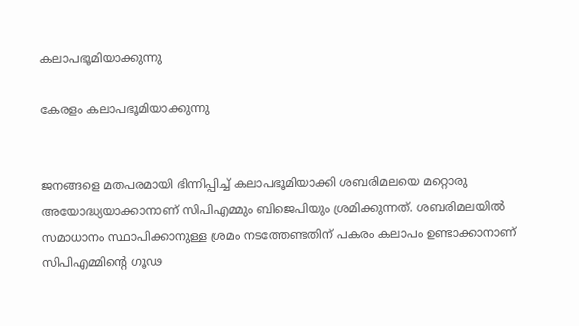കലാപഭൂമിയാക്കുന്നു

കേരളം കലാപഭൂമിയാക്കുന്നു


ജനങ്ങളെ മതപരമായി ഭിന്നിപ്പിച്ച് കലാപഭൂമിയാക്കി ശബരിമലയെ മറ്റൊരു അയോദ്ധ്യയാക്കാനാണ് സിപിഎമ്മും ബിജെപിയും ശ്രമിക്കുന്നത്. ശബരിമലയില്‍ സമാധാനം സ്ഥാപിക്കാനുള്ള ശ്രമം നടത്തേണ്ടതിന് പകരം കലാപം ഉണ്ടാക്കാനാണ് സിപിഎമ്മിന്റെ ഗൂഢ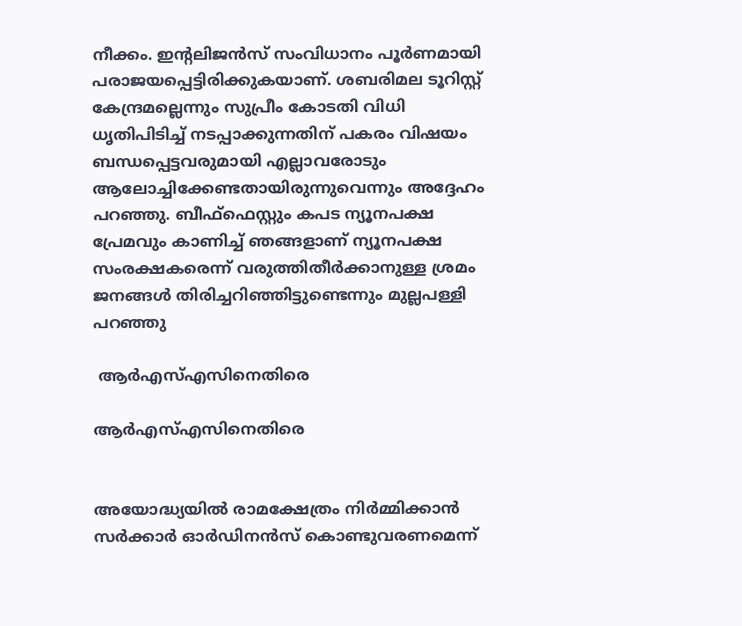നീക്കം. ഇന്റലിജന്‍സ് സംവിധാനം പൂര്‍ണമായി പരാജയപ്പെട്ടിരിക്കുകയാണ്. ശബരിമല ടൂറിസ്റ്റ് കേന്ദ്രമല്ലെന്നും സുപ്രീം കോടതി വിധി ധൃതിപിടിച്ച് നടപ്പാക്കുന്നതിന് പകരം വിഷയം ബന്ധപ്പെട്ടവരുമായി എല്ലാവരോടും ആലോച്ചിക്കേണ്ടതായിരുന്നുവെന്നും അദ്ദേഹം പറഞ്ഞു. ബീഫ്‌ഫെസ്റ്റും കപട ന്യൂനപക്ഷ പ്രേമവും കാണിച്ച് ഞങ്ങളാണ് ന്യൂനപക്ഷ സംരക്ഷകരെന്ന് വരുത്തിതീര്‍ക്കാനുള്ള ശ്രമം ജനങ്ങള്‍ തിരിച്ചറിഞ്ഞിട്ടുണ്ടെന്നും മുല്ലപള്ളി പറഞ്ഞു

 ആര്‍എസ്എസിനെതിരെ

ആര്‍എസ്എസിനെതിരെ


അയോദ്ധ്യയില്‍ രാമക്ഷേത്രം നിര്‍മ്മിക്കാന്‍ സര്‍ക്കാര്‍ ഓര്‍ഡിനന്‍സ് കൊണ്ടുവരണമെന്ന്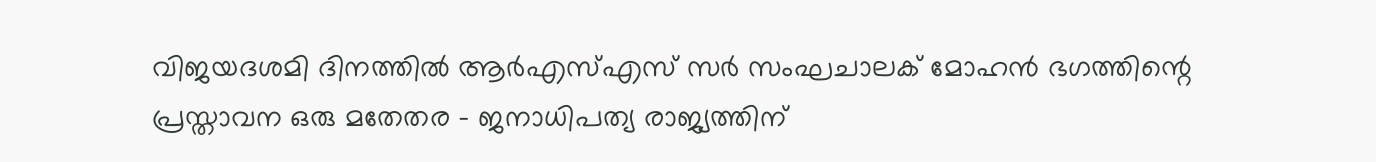വിജയദശമി ദിനത്തില്‍ ആര്‍എസ്എസ് സര്‍ സംഘചാലക് മോഹന്‍ ഭഗത്തിന്റെ പ്രസ്താവന ഒരു മതേതര - ജനാധിപത്യ രാജ്യത്തിന്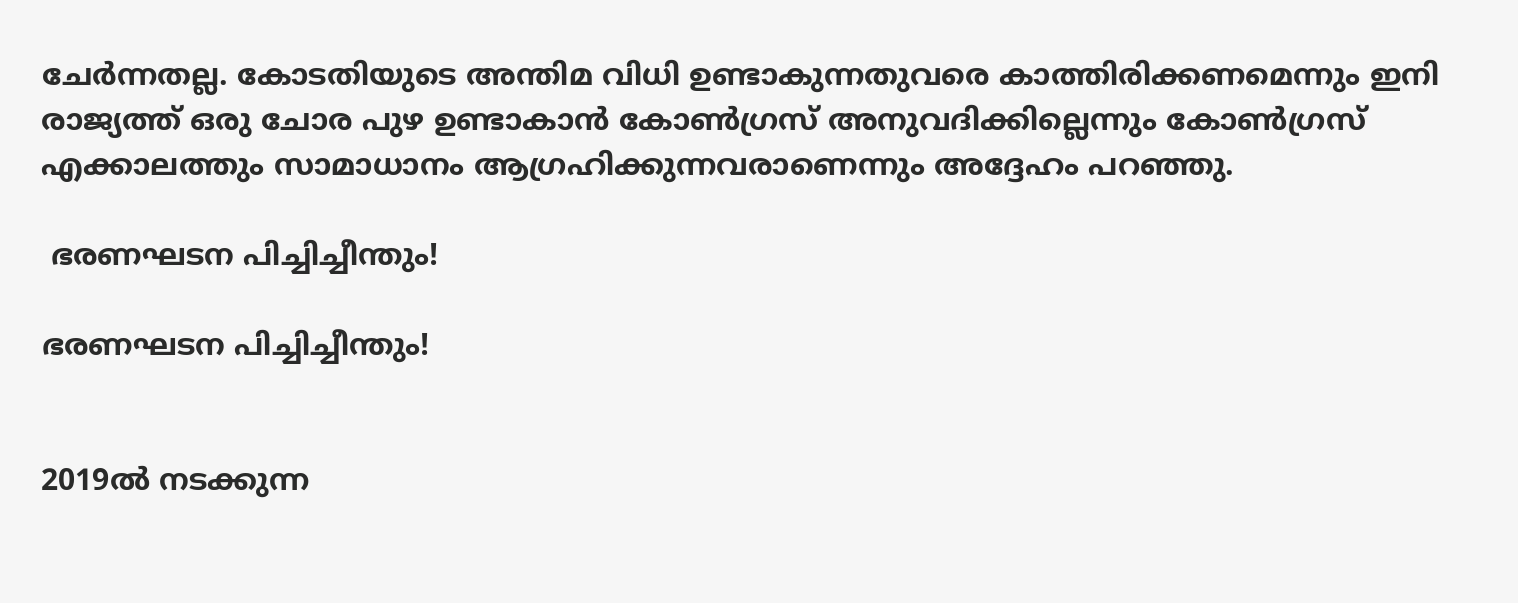ചേര്‍ന്നതല്ല. കോടതിയുടെ അന്തിമ വിധി ഉണ്ടാകുന്നതുവരെ കാത്തിരിക്കണമെന്നും ഇനി രാജ്യത്ത് ഒരു ചോര പുഴ ഉണ്ടാകാന്‍ കോണ്‍ഗ്രസ് അനുവദിക്കില്ലെന്നും കോണ്‍ഗ്രസ് എക്കാലത്തും സാമാധാനം ആഗ്രഹിക്കുന്നവരാണെന്നും അദ്ദേഹം പറഞ്ഞു.

 ഭരണഘടന പിച്ചിച്ചീന്തും!

ഭരണഘടന പിച്ചിച്ചീന്തും!


2019ല്‍ നടക്കുന്ന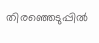തിരഞ്ഞെടുപ്പില്‍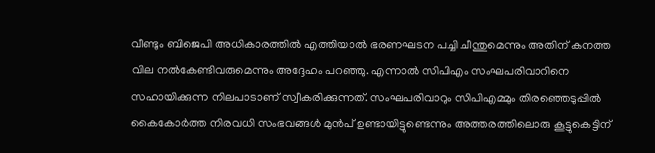വീണ്ടും ബിജെപി അധികാരത്തില്‍ എത്തിയാല്‍ ഭരണഘടന പച്ചി ചീന്തുമെന്നും അതിന് കനത്ത വില നല്‍കേണ്ടിവരുമെന്നും അദ്ദേഹം പറഞ്ഞു. എന്നാല്‍ സിപിഎം സംഘപരിവാറിനെ സഹായിക്കുന്ന നിലപാടാണ് സ്വീകരിക്കുന്നത്. സംഘപരിവാറും സിപിഎമ്മും തിരഞ്ഞെടുപ്പില്‍ കൈകോര്‍ത്ത നിരവധി സംഭവങ്ങള്‍ മുന്‍പ് ഉണ്ടായിട്ടുണ്ടെന്നും അത്തരത്തിലൊരു കൂട്ടുകെട്ടിന്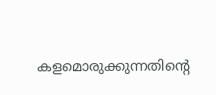കളമൊരുക്കുന്നതിന്റെ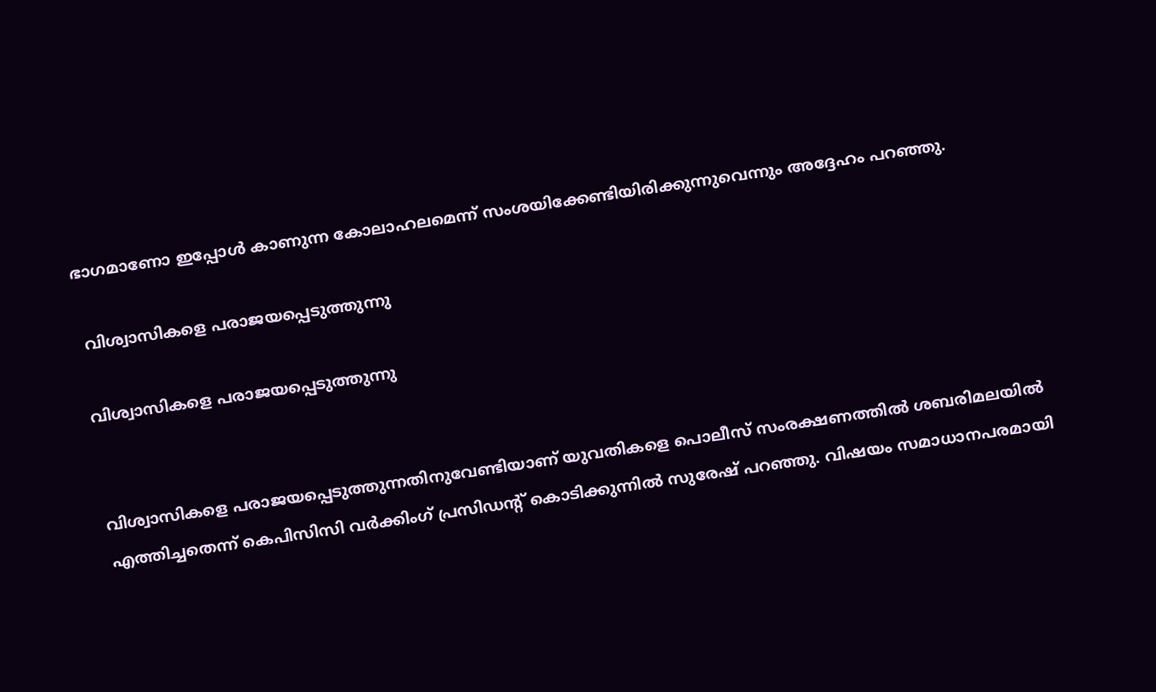ഭാഗമാണോ ഇപ്പോള്‍ കാണുന്ന കോലാഹലമെന്ന് സംശയിക്കേണ്ടിയിരിക്കുന്നുവെന്നും അദ്ദേഹം പറഞ്ഞു.

 വിശ്വാസികളെ പരാജയപ്പെടുത്തുന്നു

വിശ്വാസികളെ പരാജയപ്പെടുത്തുന്നു


വിശ്വാസികളെ പരാജയപ്പെടുത്തുന്നതിനുവേണ്ടിയാണ് യുവതികളെ പൊലീസ് സംരക്ഷണത്തില്‍ ശബരിമലയില്‍ എത്തിച്ചതെന്ന് കെപിസിസി വര്‍ക്കിംഗ് പ്രസിഡന്റ് കൊടിക്കുന്നില്‍ സുരേഷ് പറഞ്ഞു. വിഷയം സമാധാനപരമായി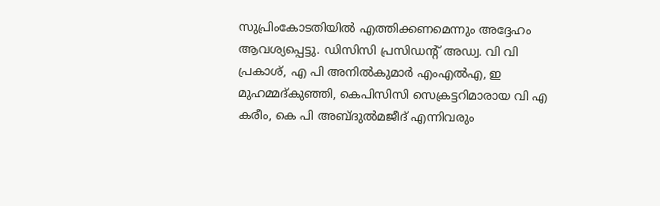സുപ്രിംകോടതിയില്‍ എത്തിക്കണമെന്നും അദ്ദേഹം ആവശ്യപ്പെട്ടു. ഡിസിസി പ്രസിഡന്റ് അഡ്വ. വി വി പ്രകാശ്, എ പി അനില്‍കുമാര്‍ എംഎല്‍എ, ഇ മുഹമ്മദ്കുഞ്ഞി, കെപിസിസി സെക്രട്ടറിമാരായ വി എ കരീം, കെ പി അബ്ദുല്‍മജീദ് എന്നിവരും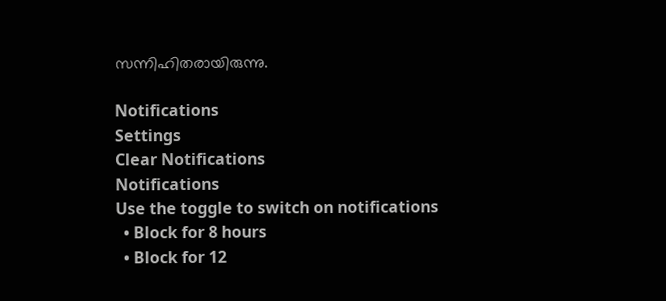സന്നിഹിതരായിരുന്നു.

Notifications
Settings
Clear Notifications
Notifications
Use the toggle to switch on notifications
  • Block for 8 hours
  • Block for 12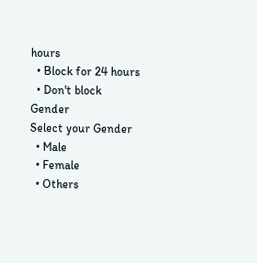hours
  • Block for 24 hours
  • Don't block
Gender
Select your Gender
  • Male
  • Female
  • Others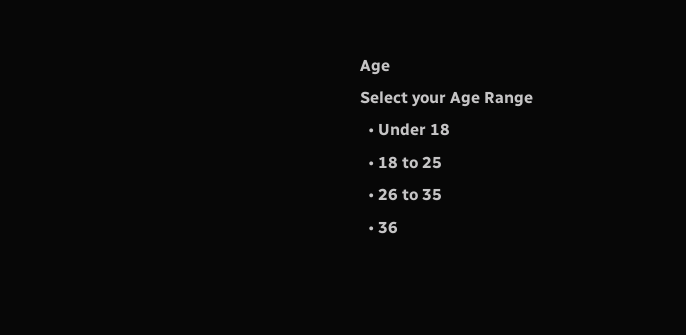Age
Select your Age Range
  • Under 18
  • 18 to 25
  • 26 to 35
  • 36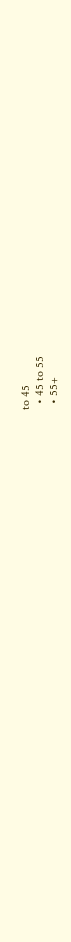to 45
  • 45 to 55
  • 55+